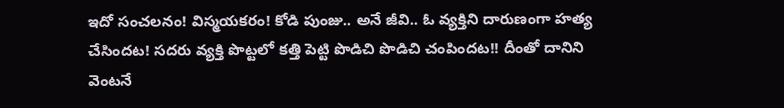ఇదో సంచలనం! విస్మయకరం! కోడి పుంజు.. అనే జీవి.. ఓ వ్యక్తిని దారుణంగా హత్య చేసిందట! సదరు వ్యక్తి పొట్టలో కత్తి పెట్టి పొడిచి పొడిచి చంపిందట!! దీంతో దానిని వెంటనే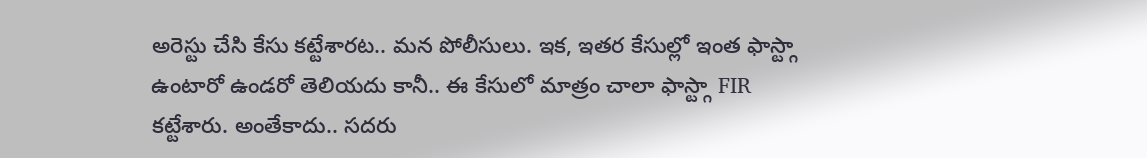అరెస్టు చేసి కేసు కట్టేశారట.. మన పోలీసులు. ఇక, ఇతర కేసుల్లో ఇంత ఫాస్ట్గా ఉంటారో ఉండరో తెలియదు కానీ.. ఈ కేసులో మాత్రం చాలా ఫాస్ట్గా FIR కట్టేశారు. అంతేకాదు.. సదరు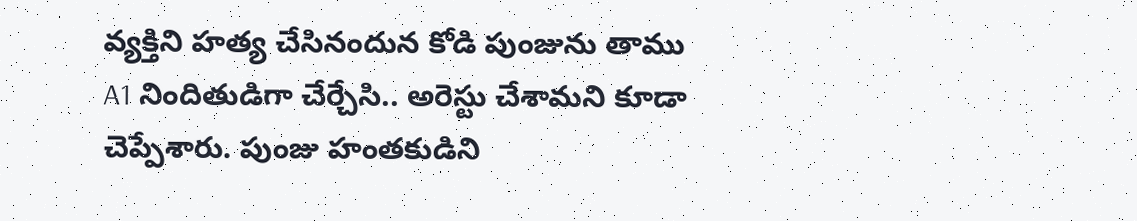వ్యక్తిని హత్య చేసినందున కోడి పుంజును తాము A1 నిందితుడిగా చేర్చేసి.. అరెస్టు చేశామని కూడా చెప్పేశారు. పుంజు హంతకుడిని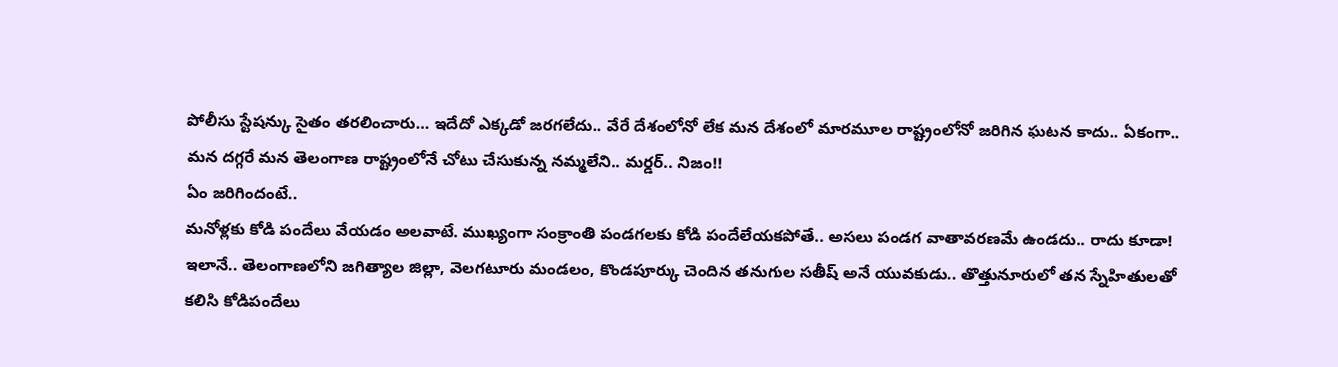పోలీసు స్టేషన్కు సైతం తరలించారు… ఇదేదో ఎక్కడో జరగలేదు.. వేరే దేశంలోనో లేక మన దేశంలో మారమూల రాష్ట్రంలోనో జరిగిన ఘటన కాదు.. ఏకంగా.. మన దగ్గరే మన తెలంగాణ రాష్ట్రంలోనే చోటు చేసుకున్న నమ్మలేని.. మర్డర్.. నిజం!!
ఏం జరిగిందంటే..
మనోళ్లకు కోడి పందేలు వేయడం అలవాటే. ముఖ్యంగా సంక్రాంతి పండగలకు కోడి పందేలేయకపోతే.. అసలు పండగ వాతావరణమే ఉండదు.. రాదు కూడా! ఇలానే.. తెలంగాణలోని జగిత్యాల జిల్లా, వెలగటూరు మండలం, కొండపూర్కు చెందిన తనుగుల సతీష్ అనే యువకుడు.. తొత్తునూరులో తన స్నేహితులతో కలిసి కోడిపందేలు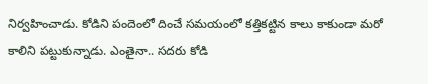నిర్వహించాడు. కోడిని పందెంలో దించే సమయంలో కత్తికట్టిన కాలు కాకుండా మరో కాలిని పట్టుకున్నాడు. ఎంతైనా.. సదరు కోడి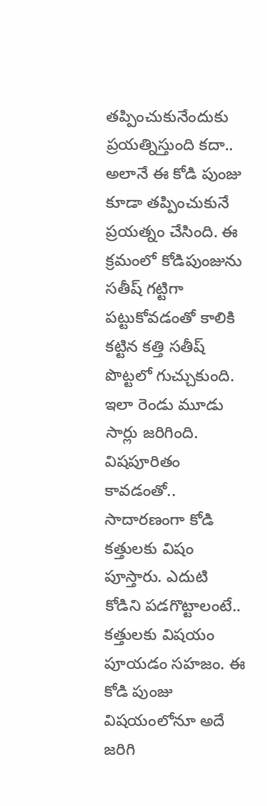తప్పించుకునేందుకు ప్రయత్నిస్తుంది కదా.. అలానే ఈ కోడి పుంజు కూడా తప్పించుకునే ప్రయత్నం చేసింది. ఈ క్రమంలో కోడిపుంజును సతీష్ గట్టిగా పట్టుకోవడంతో కాలికి కట్టిన కత్తి సతీష్ పొట్టలో గుచ్చుకుంది. ఇలా రెండు మూడు సార్లు జరిగింది.
విషపూరితం కావడంతో..
సాదారణంగా కోడి కత్తులకు విషం పూస్తారు. ఎదుటి కోడిని పడగొట్టాలంటే.. కత్తులకు విషయం పూయడం సహజం. ఈ కోడి పుంజు విషయంలోనూ అదే జరిగి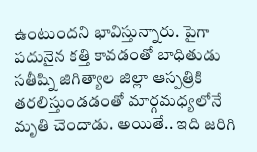ఉంటుందని భావిస్తున్నారు. పైగా పదునైన కత్తి కావడంతో బాధితుడు సతీష్ని జిగిత్యాల జిల్లా ఆస్పత్రికి తరలిస్తుండడంతో మార్గమధ్యలోనే మృతి చెందాడు. అయితే.. ఇది జరిగి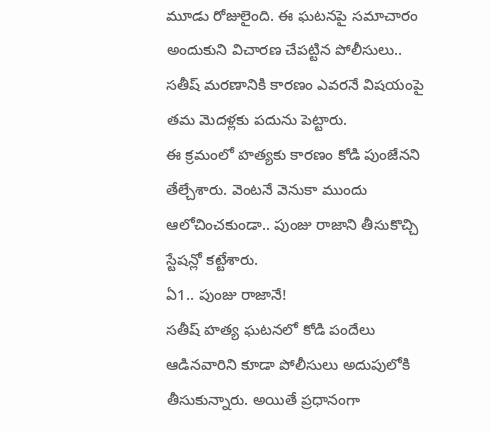మూడు రోజులైంది. ఈ ఘటనపై సమాచారం అందుకుని విచారణ చేపట్టిన పోలీసులు.. సతీష్ మరణానికి కారణం ఎవరనే విషయంపై తమ మెదళ్లకు పదును పెట్టారు.
ఈ క్రమంలో హత్యకు కారణం కోడి పుంజేనని తేల్చేశారు. వెంటనే వెనుకా ముందు ఆలోచించకుండా.. పుంజు రాజాని తీసుకొచ్చి స్టేషన్లో కట్టేశారు.
ఏ1.. పుంజు రాజానే!
సతీష్ హత్య ఘటనలో కోడి పందేలు ఆడినవారిని కూడా పోలీసులు అదుపులోకి తీసుకున్నారు. అయితే ప్రధానంగా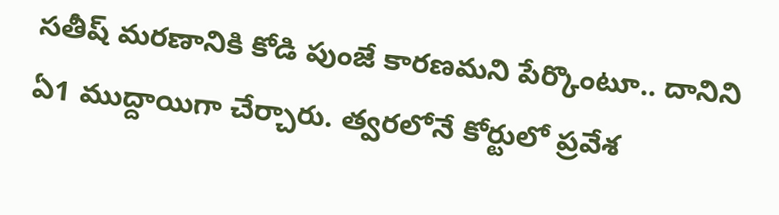సతీష్ మరణానికి కోడి పుంజే కారణమని పేర్కొంటూ.. దానిని ఏ1 ముద్దాయిగా చేర్చారు. త్వరలోనే కోర్టులో ప్రవేశ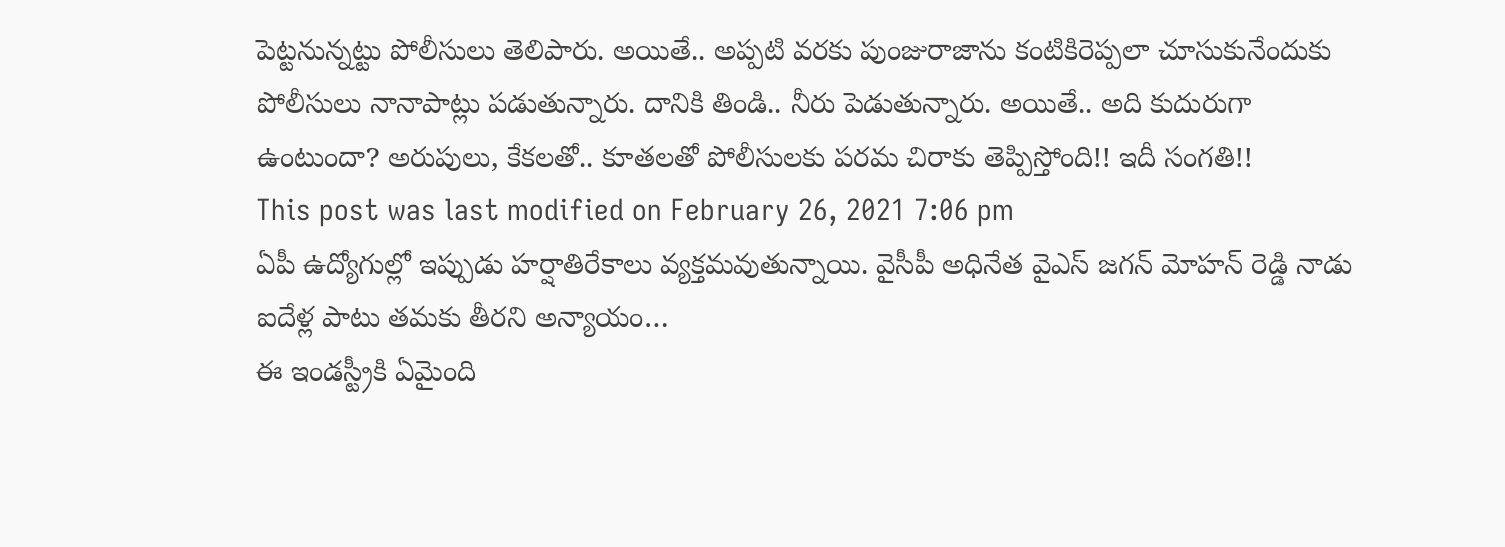పెట్టనున్నట్టు పోలీసులు తెలిపారు. అయితే.. అప్పటి వరకు పుంజురాజాను కంటికిరెప్పలా చూసుకునేందుకు పోలీసులు నానాపాట్లు పడుతున్నారు. దానికి తిండి.. నీరు పెడుతున్నారు. అయితే.. అది కుదురుగా ఉంటుందా? అరుపులు, కేకలతో.. కూతలతో పోలీసులకు పరమ చిరాకు తెప్పిస్తోంది!! ఇదీ సంగతి!!
This post was last modified on February 26, 2021 7:06 pm
ఏపీ ఉద్యోగుల్లో ఇప్పుడు హర్షాతిరేకాలు వ్యక్తమవుతున్నాయి. వైసీపీ అధినేత వైఎస్ జగన్ మోహన్ రెడ్డి నాడు ఐదేళ్ల పాటు తమకు తీరని అన్యాయం…
ఈ ఇండస్ట్రీకి ఏమైంది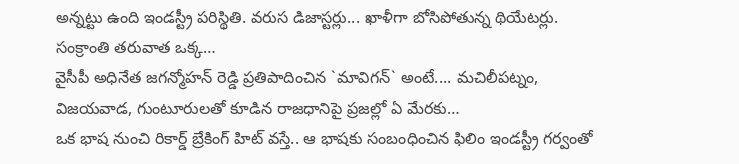అన్నట్టు ఉంది ఇండస్ట్రీ పరిస్థితి. వరుస డిజాస్టర్లు... ఖాళీగా బోసిపోతున్న థియేటర్లు. సంక్రాంతి తరువాత ఒక్క…
వైసీపీ అధినేత జగన్మోహన్ రెడ్డి ప్రతిపాదించిన `మావిగన్` అంటే.... మచిలీపట్నం, విజయవాడ, గుంటూరులతో కూడిన రాజధానిపై ప్రజల్లో ఏ మేరకు…
ఒక భాష నుంచి రికార్డ్ బ్రేకింగ్ హిట్ వస్తే.. ఆ భాషకు సంబంధించిన ఫిలిం ఇండస్ట్రీ గర్వంతో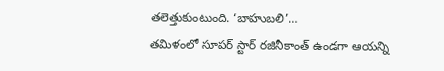తలెత్తుకుంటుంది. ‘బాహుబలి’…
తమిళంలో సూపర్ స్టార్ రజినీకాంత్ ఉండగా ఆయన్ని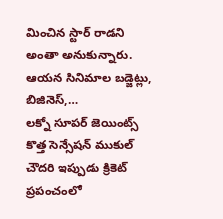మించిన స్టార్ రాడని అంతా అనుకున్నారు. ఆయన సినిమాల బడ్జెట్లు, బిజినెస్,…
లక్నో సూపర్ జెయింట్స్ కొత్త సెన్సేషన్ ముకుల్ చౌదరి ఇప్పుడు క్రికెట్ ప్రపంచంలో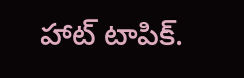హాట్ టాపిక్.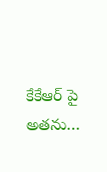కేకేఆర్ పై అతను…